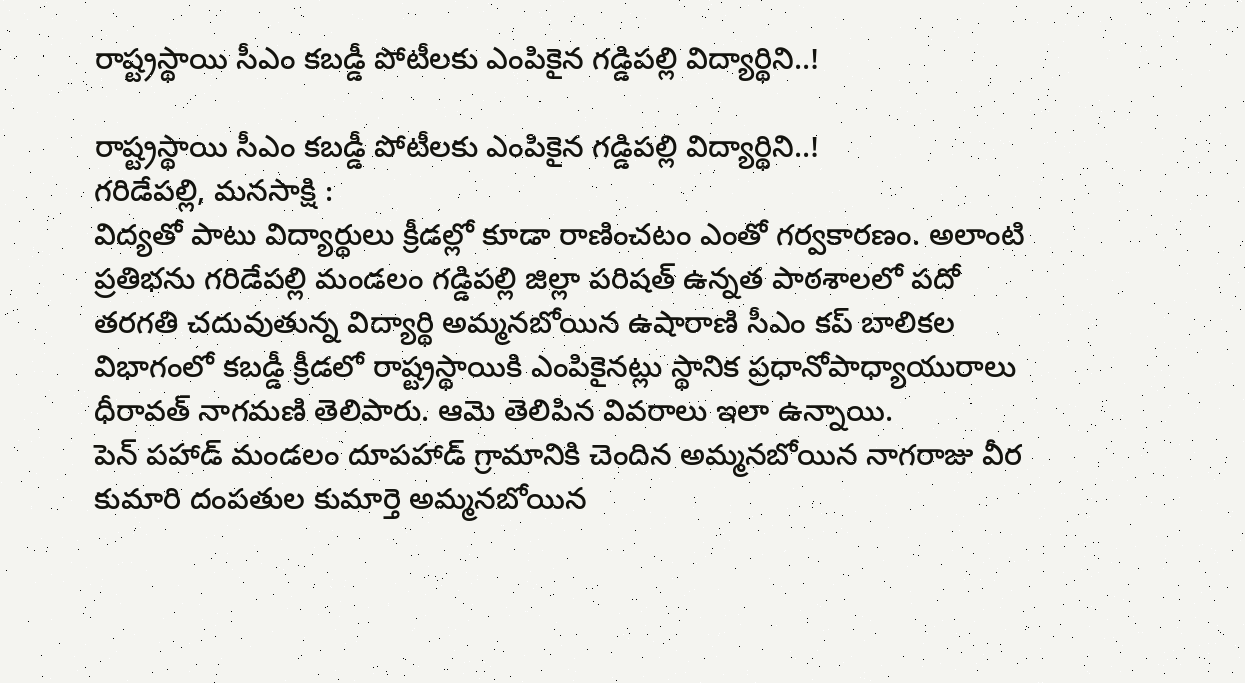రాష్ట్రస్థాయి సీఎం కబడ్డీ పోటీలకు ఎంపికైన గడ్డిపల్లి విద్యార్థిని..!

రాష్ట్రస్థాయి సీఎం కబడ్డీ పోటీలకు ఎంపికైన గడ్డిపల్లి విద్యార్థిని..!
గరిడేపల్లి, మనసాక్షి :
విద్యతో పాటు విద్యార్థులు క్రీడల్లో కూడా రాణించటం ఎంతో గర్వకారణం. అలాంటి ప్రతిభను గరిడేపల్లి మండలం గడ్డిపల్లి జిల్లా పరిషత్ ఉన్నత పాఠశాలలో పదో తరగతి చదువుతున్న విద్యార్థి అమ్మనబోయిన ఉషారాణి సీఎం కప్ బాలికల విభాగంలో కబడ్డీ క్రీడలో రాష్ట్రస్థాయికి ఎంపికైనట్లు స్థానిక ప్రధానోపాధ్యాయురాలు ధీరావత్ నాగమణి తెలిపారు. ఆమె తెలిపిన వివరాలు ఇలా ఉన్నాయి.
పెన్ పహాడ్ మండలం దూపహాడ్ గ్రామానికి చెందిన అమ్మనబోయిన నాగరాజు వీర కుమారి దంపతుల కుమార్తె అమ్మనబోయిన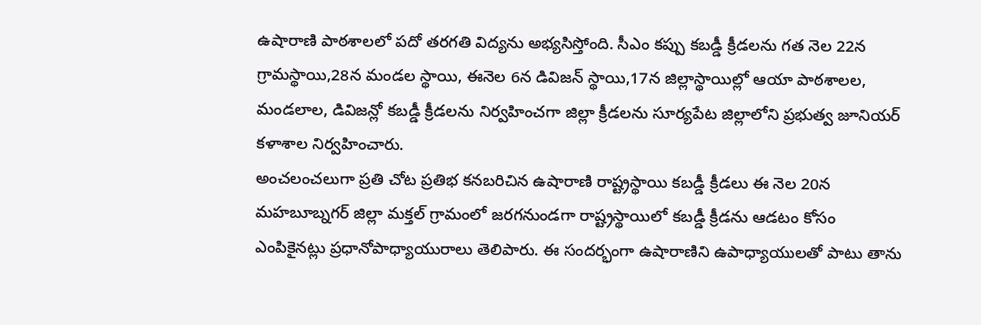ఉషారాణి పాఠశాలలో పదో తరగతి విద్యను అభ్యసిస్తోంది. సీఎం కప్పు కబడ్డీ క్రీడలను గత నెల 22న గ్రామస్థాయి,28న మండల స్థాయి, ఈనెల 6న డివిజన్ స్థాయి,17న జిల్లాస్థాయిల్లో ఆయా పాఠశాలల, మండలాల, డివిజన్లో కబడ్డీ క్రీడలను నిర్వహించగా జిల్లా క్రీడలను సూర్యపేట జిల్లాలోని ప్రభుత్వ జూనియర్ కళాశాల నిర్వహించారు.
అంచలంచలుగా ప్రతి చోట ప్రతిభ కనబరిచిన ఉషారాణి రాష్ట్రస్థాయి కబడ్డీ క్రీడలు ఈ నెల 20న మహబూబ్నగర్ జిల్లా మక్తల్ గ్రామంలో జరగనుండగా రాష్ట్రస్థాయిలో కబడ్డీ క్రీడను ఆడటం కోసం ఎంపికైనట్లు ప్రధానోపాధ్యాయురాలు తెలిపారు. ఈ సందర్భంగా ఉషారాణిని ఉపాధ్యాయులతో పాటు తాను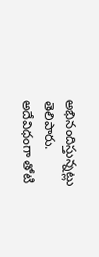అభినందిస్తున్నట్లు తెలిపారు.
అదేవిధంగా తోటి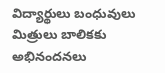విద్యార్థులు బంధువులు మిత్రులు బాలికకు అభినందనలు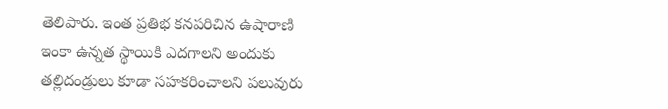తెలిపారు. ఇంత ప్రతిభ కనపరిచిన ఉషారాణి ఇంకా ఉన్నత స్థాయికి ఎదగాలని అందుకు తల్లిదండ్రులు కూడా సహకరించాలని పలువురు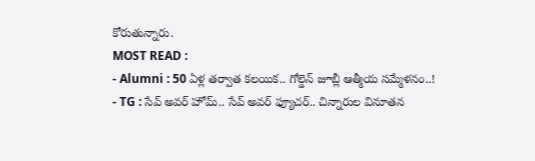కోరుతున్నారు.
MOST READ :
- Alumni : 50 ఏళ్ల తర్వాత కలయిక.. గోల్డెన్ జూబ్లీ ఆత్మీయ సమ్మేళనం..!
- TG : సేవ్ అవర్ హోమ్.. సేవ్ అవర్ ఫ్యూచర్.. చిన్నారుల వినూతన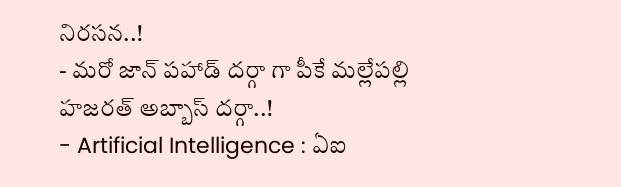నిరసన..!
- మరో జాన్ పహాడ్ దర్గా గా పీకే మల్లేపల్లి హజరత్ అబ్బాస్ దర్గా..!
- Artificial Intelligence : ఏఐ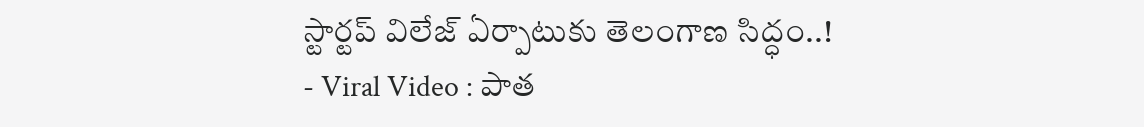స్టార్టప్ విలేజ్ ఏర్పాటుకు తెలంగాణ సిద్ధం..!
- Viral Video : పాత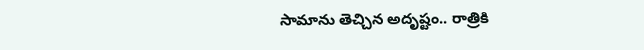సామాను తెచ్చిన అదృష్టం.. రాత్రికి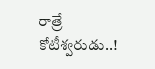రాత్రే కోటీశ్వరుడు..!